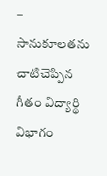– సానుకూలతను చాటిచెప్పిన గీతం విద్యార్థి విభాగం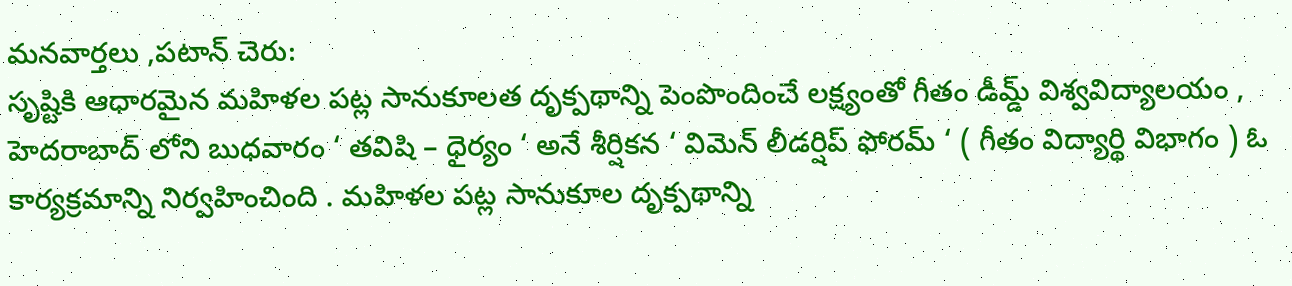మనవార్తలు ,పటాన్ చెరు:
సృష్టికి ఆధారమైన మహిళల పట్ల సానుకూలత దృక్పథాన్ని పెంపొందించే లక్ష్యంతో గీతం డీమ్డ్ విశ్వవిద్యాలయం , హెదరాబాద్ లోని బుధవారం ‘ తవిషి – ధైర్యం ‘ అనే శీర్షికన ‘ విమెన్ లీడర్షిప్ ఫోరమ్ ‘ ( గీతం విద్యార్థి విభాగం ) ఓ కార్యక్రమాన్ని నిర్వహించింది . మహిళల పట్ల సానుకూల దృక్పథాన్ని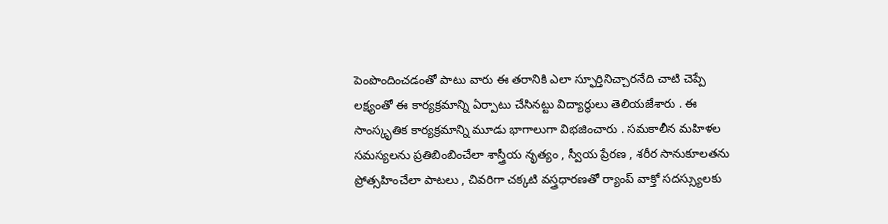పెంపొందించడంతో పాటు వారు ఈ తరానికి ఎలా స్ఫూర్తినిచ్చారనేది చాటి చెప్పే లక్ష్యంతో ఈ కార్యక్రమాన్ని ఏర్పాటు చేసినట్టు విద్యార్థులు తెలియజేశారు . ఈ సాంస్కృతిక కార్యక్రమాన్ని మూడు భాగాలుగా విభజించారు . సమకాలీన మహిళల సమస్యలను ప్రతిబింబించేలా శాస్త్రీయ నృత్యం , స్వీయ ప్రేరణ , శరీర సానుకూలతను ప్రోత్సహించేలా పాటలు , చివరిగా చక్కటి వస్త్రధారణతో ర్యాంప్ వాక్తో సదస్స్యులకు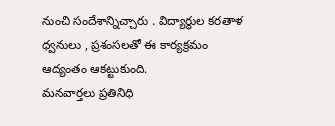నుంచి సందేశాన్నిచ్చారు . విద్యార్థుల కరతాళ ధ్వనులు , ప్రశంసలతో ఈ కార్యక్రమం ఆద్యంతం ఆకట్టుకుంది.
మనవార్తలు ప్రతినిధి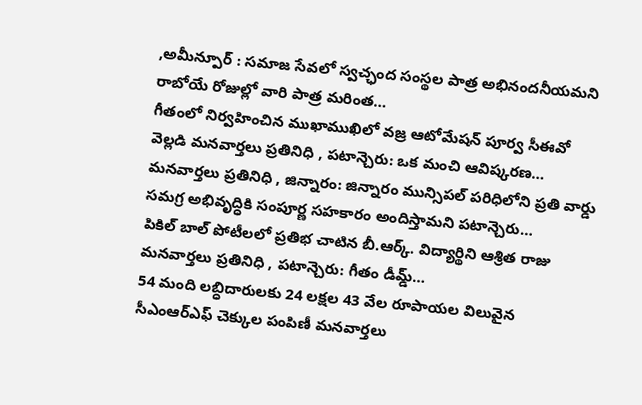,అమీన్పూర్ : సమాజ సేవలో స్వచ్ఛంద సంస్థల పాత్ర అభినందనీయమని రాబోయే రోజుల్లో వారి పాత్ర మరింత…
గీతంలో నిర్వహించిన ముఖాముఖిలో వజ్ర ఆటోమేషన్ పూర్వ సీఈవో వెల్లడి మనవార్తలు ప్రతినిధి , పటాన్చెరు: ఒక మంచి ఆవిష్కరణ…
మనవార్తలు ప్రతినిధి , జిన్నారం: జిన్నారం మున్సిపల్ పరిధిలోని ప్రతి వార్డు సమగ్ర అభివృద్ధికి సంపూర్ణ సహకారం అందిస్తామని పటాన్చెరు…
పికిల్ బాల్ పోటీలలో ప్రతిభ చాటిన బీ.ఆర్క్. విద్యార్థిని ఆశ్రిత రాజు మనవార్తలు ప్రతినిధి , పటాన్చెరు: గీతం డీమ్డ్…
54 మంది లబ్ధిదారులకు 24 లక్షల 43 వేల రూపాయల విలువైన సీఎంఆర్ఎఫ్ చెక్కుల పంపిణీ మనవార్తలు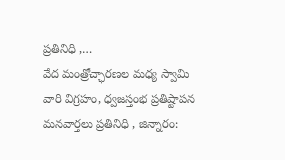ప్రతినిధి ,…
వేద మంత్రోచ్ఛారణల మధ్య స్వామి వారి విగ్రహం, ధ్వజస్తంభ ప్రతిష్టాపన మనవార్తలు ప్రతినిధి , జిన్నారం: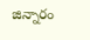జిన్నారం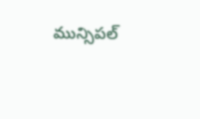మున్సిపల్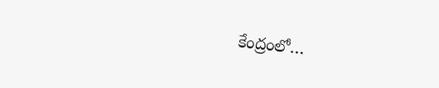కేంద్రంలో…